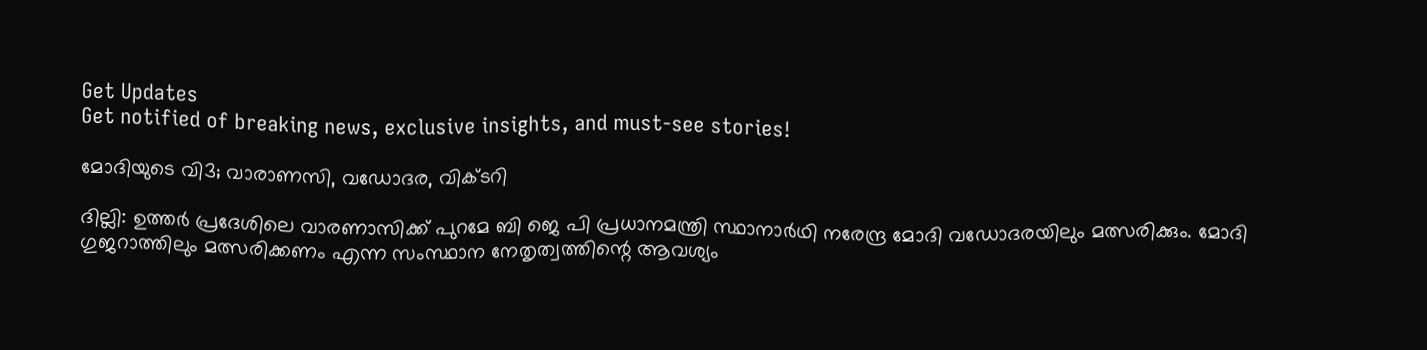Get Updates
Get notified of breaking news, exclusive insights, and must-see stories!

മോദിയുടെ വി3; വാരാണസി, വഡോദര, വിക്ടറി

ദില്ലി: ഉത്തര്‍ പ്രദേശിലെ വാരണാസിക്ക് പുറമേ ബി ജെ പി പ്രധാനമന്ത്രി സ്ഥാനാര്‍ഥി നരേന്ദ്ര മോദി വഡോദരയിലും മത്സരിക്കും. മോദി ഗുജറാത്തിലും മത്സരിക്കണം എന്ന സംസ്ഥാന നേതൃത്വത്തിന്റെ ആവശ്യം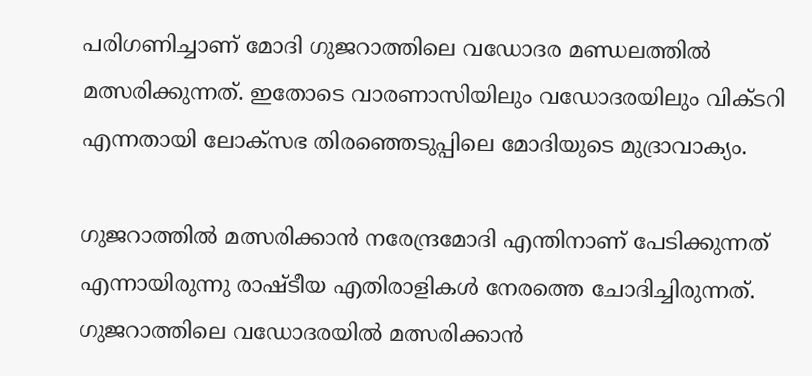പരിഗണിച്ചാണ് മോദി ഗുജറാത്തിലെ വഡോദര മണ്ഡലത്തില്‍ മത്സരിക്കുന്നത്. ഇതോടെ വാരണാസിയിലും വഡോദരയിലും വിക്ടറി എന്നതായി ലോക്‌സഭ തിരഞ്ഞെടുപ്പിലെ മോദിയുടെ മുദ്രാവാക്യം.

ഗുജറാത്തില്‍ മത്സരിക്കാന്‍ നരേന്ദ്രമോദി എന്തിനാണ് പേടിക്കുന്നത് എന്നായിരുന്നു രാഷ്ടീയ എതിരാളികള്‍ നേരത്തെ ചോദിച്ചിരുന്നത്. ഗുജറാത്തിലെ വഡോദരയില്‍ മത്സരിക്കാന്‍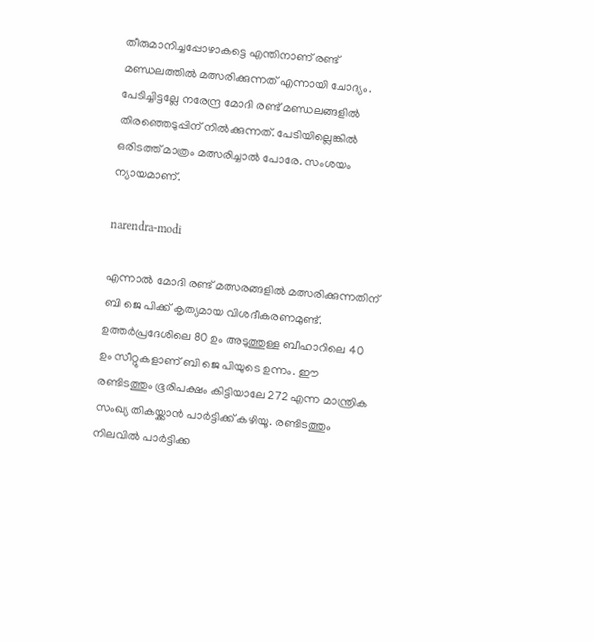തീരുമാനിച്ചപ്പോഴാകട്ടെ എന്തിനാണ് രണ്ട് മണ്ഡലത്തില്‍ മത്സരിക്കുന്നത് എന്നായി ചോദ്യം. പേടിച്ചിട്ടല്ലേ നരേന്ദ്ര മോദി രണ്ട് മണ്ഡലങ്ങളില്‍ തിരഞ്ഞെടുപ്പിന് നില്‍ക്കുന്നത്. പേടിയില്ലെങ്കില്‍ ഒരിടത്ത് മാത്രം മത്സരിച്ചാല്‍ പോരേ. സംശയം ന്യായമാണ്.

narendra-modi

എന്നാല്‍ മോദി രണ്ട് മത്സരങ്ങളില്‍ മത്സരിക്കുന്നതിന് ബി ജെ പിക്ക് കൃത്യമായ വിശദീകരണമുണ്ട്. ഉത്തര്‍പ്രദേശിലെ 80 ഉം അടുത്തുള്ള ബീഹാറിലെ 40 ഉം സീറ്റുകളാണ് ബി ജെ പിയുടെ ഉന്നം. ഈ രണ്ടിടത്തും ഭൂരിപക്ഷം കിട്ടിയാലേ 272 എന്ന മാന്ത്രിക സംഖ്യ തികയ്ക്കാന്‍ പാര്‍ട്ടിക്ക് കഴിയൂ. രണ്ടിടത്തും നിലവില്‍ പാര്‍ട്ടിക്ക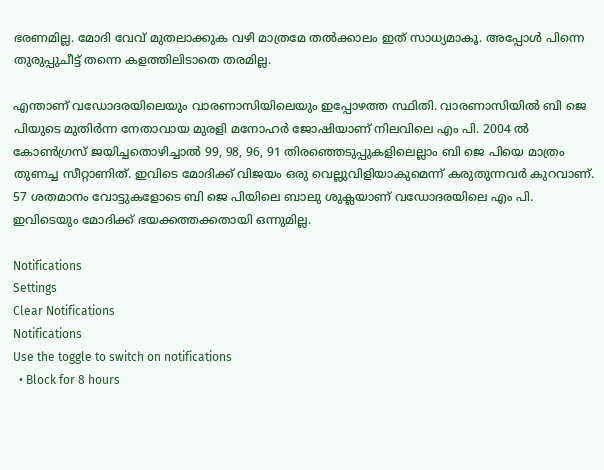ഭരണമില്ല. മോദി വേവ് മുതലാക്കുക വഴി മാത്രമേ തല്‍ക്കാലം ഇത് സാധ്യമാകൂ. അപ്പോള്‍ പിന്നെ തുരുപ്പുചീട്ട് തന്നെ കളത്തിലിടാതെ തരമില്ല.

എന്താണ് വഡോദരയിലെയും വാരണാസിയിലെയും ഇപ്പോഴത്ത സ്ഥിതി. വാരണാസിയില്‍ ബി ജെ പിയുടെ മുതിര്‍ന്ന നേതാവായ മുരളി മനോഹര്‍ ജോഷിയാണ് നിലവിലെ എം പി. 2004 ല്‍ കോണ്‍ഗ്രസ് ജയിച്ചതൊഴിച്ചാല്‍ 99, 98, 96, 91 തിരഞ്ഞെടുപ്പുകളിലെല്ലാം ബി ജെ പിയെ മാത്രം തുണച്ച സീറ്റാണിത്. ഇവിടെ മോദിക്ക് വിജയം ഒരു വെല്ലുവിളിയാകുമെന്ന് കരുതുന്നവര്‍ കുറവാണ്. 57 ശതമാനം വോട്ടുകളോടെ ബി ജെ പിയിലെ ബാലു ശുക്ലയാണ് വഡോദരയിലെ എം പി. ഇവിടെയും മോദിക്ക് ഭയക്കത്തക്കതായി ഒന്നുമില്ല.

Notifications
Settings
Clear Notifications
Notifications
Use the toggle to switch on notifications
  • Block for 8 hours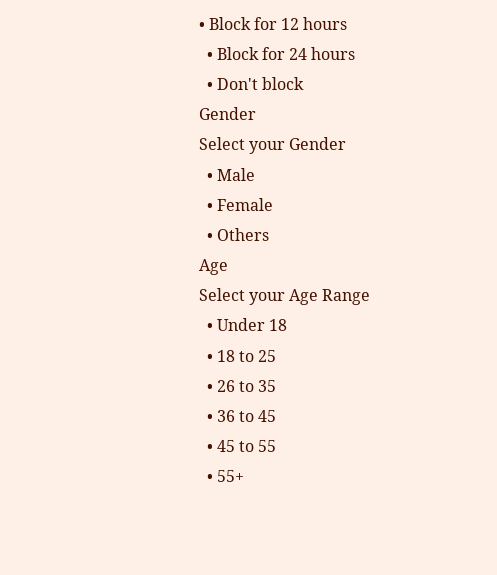• Block for 12 hours
  • Block for 24 hours
  • Don't block
Gender
Select your Gender
  • Male
  • Female
  • Others
Age
Select your Age Range
  • Under 18
  • 18 to 25
  • 26 to 35
  • 36 to 45
  • 45 to 55
  • 55+